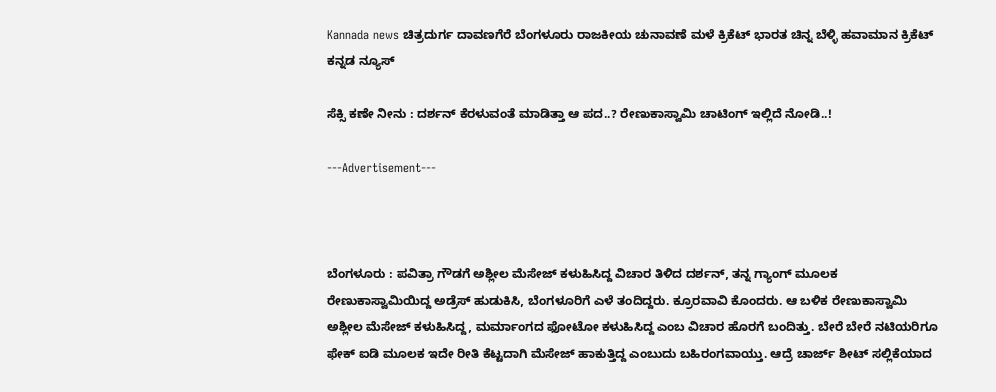Kannada news ಚಿತ್ರದುರ್ಗ ದಾವಣಗೆರೆ ಬೆಂಗಳೂರು ರಾಜಕೀಯ ಚುನಾವಣೆ ಮಳೆ ಕ್ರಿಕೆಟ್ ಭಾರತ ಚಿನ್ನ ಬೆಳ್ಳಿ ಹವಾಮಾನ ಕ್ರಿಕೆಟ್  ಕನ್ನಡ ನ್ಯೂಸ್

ಸೆಕ್ಸಿ ಕಣೇ ನೀನು : ದರ್ಶನ್ ಕೆರಳುವಂತೆ ಮಾಡಿತ್ತಾ ಆ ಪದ..? ರೇಣುಕಾಸ್ವಾಮಿ ಚಾಟಿಂಗ್ ಇಲ್ಲಿದೆ ನೋಡಿ..!

---Advertisement---



ಬೆಂಗಳೂರು : ಪವಿತ್ರಾ ಗೌಡಗೆ ಅಶ್ಲೀಲ ಮೆಸೇಜ್ ಕಳುಹಿಸಿದ್ದ ವಿಚಾರ ತಿಳಿದ ದರ್ಶನ್, ತನ್ನ ಗ್ಯಾಂಗ್ ಮೂಲಕ ರೇಣುಕಾಸ್ವಾಮಿಯಿದ್ದ ಅಡ್ರೆಸ್ ಹುಡುಕಿಸಿ, ಬೆಂಗಳೂರಿಗೆ ಎಳೆ ತಂದಿದ್ದರು. ಕ್ರೂರವಾವಿ ಕೊಂದರು. ಆ ಬಳಿಕ ರೇಣುಕಾಸ್ವಾಮಿ ಅಶ್ಲೀಲ ಮೆಸೇಜ್ ಕಳುಹಿಸಿದ್ದ, ಮರ್ಮಾಂಗದ ಫೋಟೋ ಕಳುಹಿಸಿದ್ದ ಎಂಬ ವಿಚಾರ ಹೊರಗೆ ಬಂದಿತ್ತು. ಬೇರೆ ಬೇರೆ ನಟಿಯರಿಗೂ ಫೇಕ್ ಐಡಿ ಮೂಲಕ ಇದೇ ರೀತಿ ಕೆಟ್ಟದಾಗಿ ಮೆಸೇಜ್ ಹಾಕುತ್ತಿದ್ದ ಎಂಬುದು ಬಹಿರಂಗವಾಯ್ತು. ಆದ್ರೆ ಚಾರ್ಜ್ ಶೀಟ್ ಸಲ್ಲಿಕೆಯಾದ‌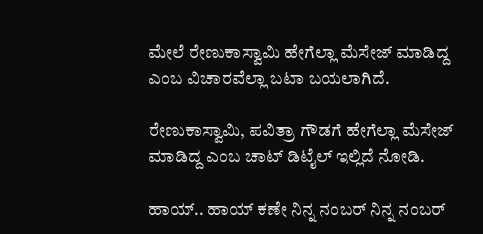ಮೇಲೆ ರೇಣುಕಾಸ್ವಾಮಿ ಹೇಗೆಲ್ಲಾ ಮೆಸೇಜ್ ಮಾಡಿದ್ದ ಎಂಬ ವಿಚಾರವೆಲ್ಲಾ ಬಟಾ ಬಯಲಾಗಿದೆ.

ರೇಣುಕಾಸ್ವಾಮಿ, ಪವಿತ್ರಾ ಗೌಡಗೆ ಹೇಗೆಲ್ಲಾ ಮೆಸೇಜ್ ಮಾಡಿದ್ದ ಎಂಬ ಚಾಟ್ ಡಿಟೈಲ್ ಇಲ್ಲಿದೆ ನೋಡಿ.

ಹಾಯ್.. ಹಾಯ್ ಕಣೇ ನಿನ್ನ ನಂಬರ್ ನಿನ್ನ ನಂಬರ್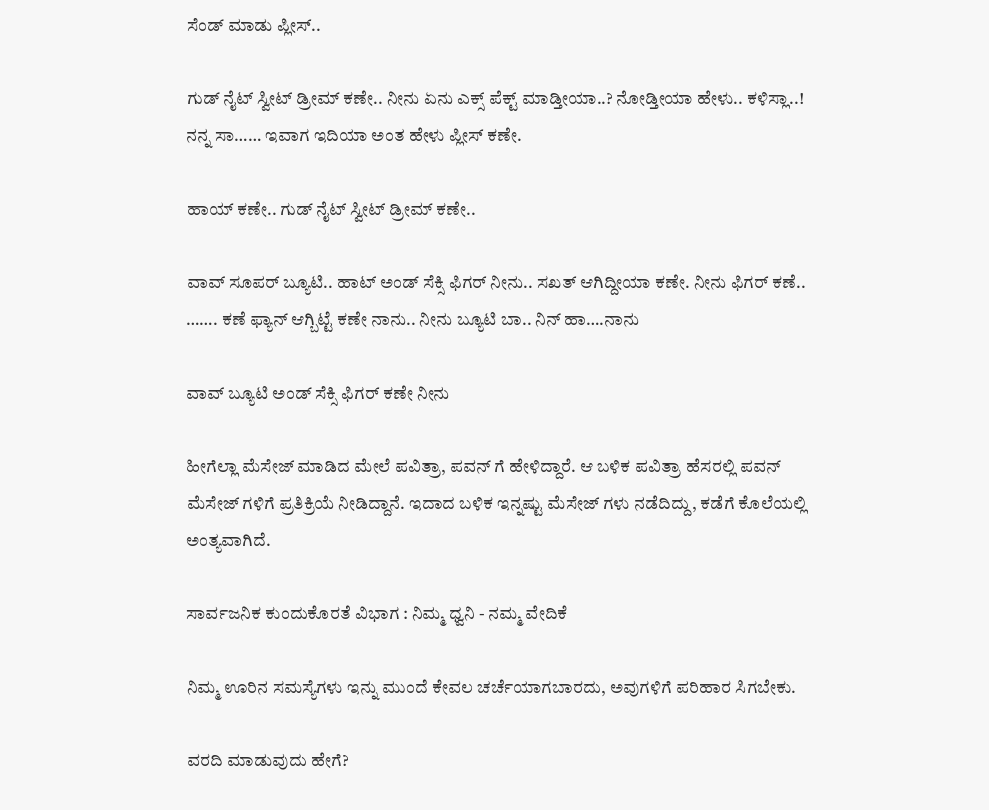ಸೆಂಡ್ ಮಾಡು ಪ್ಲೀಸ್..

ಗುಡ್ ನೈಟ್ ಸ್ವೀಟ್ ಡ್ರೀಮ್ ಕಣೇ.. ನೀನು ಏನು ಎಕ್ಸ್ ಪೆಕ್ಟ್ ಮಾಡ್ತೀಯಾ..? ನೋಡ್ತೀಯಾ ಹೇಳು.. ಕಳಿಸ್ಲಾ..! ನನ್ನ ಸಾ…… ಇವಾಗ ಇದಿಯಾ ಅಂತ ಹೇಳು ಪ್ಲೀಸ್ ಕಣೇ.

ಹಾಯ್ ಕಣೇ.. ಗುಡ್ ನೈಟ್ ಸ್ವೀಟ್ ಡ್ರೀಮ್ ಕಣೇ..

ವಾವ್ ಸೂಪರ್ ಬ್ಯೂಟಿ.. ಹಾಟ್ ಅಂಡ್ ಸೆಕ್ಸಿ ಫಿಗರ್ ನೀನು.. ಸಖತ್ ಆಗಿದ್ದೀಯಾ ಕಣೇ. ನೀನು ಫಿಗರ್ ಕಣೆ.. ……. ಕಣೆ ಫ್ಯಾನ್ ಆಗ್ಬಿಟ್ಟೆ ಕಣೇ ನಾನು.. ನೀನು ಬ್ಯೂಟಿ ಬಾ.. ನಿನ್ ಹಾ….ನಾನು

ವಾವ್ ಬ್ಯೂಟಿ ಅಂಡ್ ಸೆಕ್ಸಿ ಫಿಗರ್ ಕಣೇ ನೀನು

ಹೀಗೆಲ್ಲಾ ಮೆಸೇಜ್ ಮಾಡಿದ ಮೇಲೆ ಪವಿತ್ರಾ, ಪವನ್ ಗೆ ಹೇಳಿದ್ದಾರೆ. ಆ ಬಳಿಕ ಪವಿತ್ರಾ ಹೆಸರಲ್ಲಿ ಪವನ್ ಮೆಸೇಜ್ ಗಳಿಗೆ ಪ್ರತಿಕ್ರಿಯೆ ನೀಡಿದ್ದಾನೆ. ಇದಾದ ಬಳಿಕ ಇನ್ನಷ್ಟು ಮೆಸೇಜ್ ಗಳು ನಡೆದಿದ್ದು, ಕಡೆಗೆ ಕೊಲೆಯಲ್ಲಿ ಅಂತ್ಯವಾಗಿದೆ.

ಸಾರ್ವಜನಿಕ ಕುಂದುಕೊರತೆ ವಿಭಾಗ : ನಿಮ್ಮ ಧ್ವನಿ - ನಮ್ಮ ವೇದಿಕೆ

ನಿಮ್ಮ ಊರಿನ ಸಮಸ್ಯೆಗಳು ಇನ್ನು ಮುಂದೆ ಕೇವಲ ಚರ್ಚೆಯಾಗಬಾರದು, ಅವುಗಳಿಗೆ ಪರಿಹಾರ ಸಿಗಬೇಕು.

ವರದಿ ಮಾಡುವುದು ಹೇಗೆ?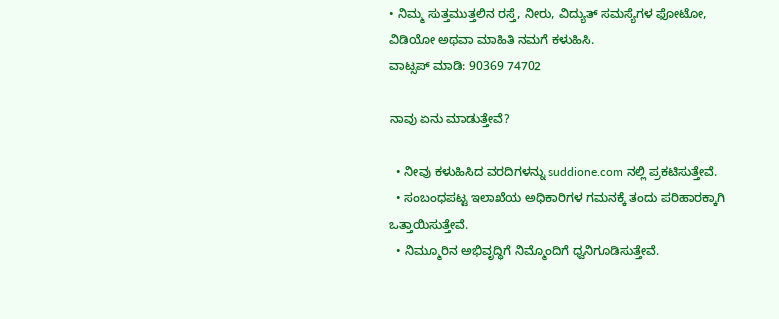• ನಿಮ್ಮ ಸುತ್ತಮುತ್ತಲಿನ ರಸ್ತೆ, ನೀರು, ವಿದ್ಯುತ್ ಸಮಸ್ಯೆಗಳ ಫೋಟೋ, ವಿಡಿಯೋ ಅಥವಾ ಮಾಹಿತಿ ನಮಗೆ ಕಳುಹಿಸಿ.
ವಾಟ್ಸಪ್ ಮಾಡಿ: 90369 74702

ನಾವು ಏನು ಮಾಡುತ್ತೇವೆ?

  • ನೀವು ಕಳುಹಿಸಿದ ವರದಿಗಳನ್ನು suddione.com ನಲ್ಲಿ ಪ್ರಕಟಿಸುತ್ತೇವೆ.
  • ಸಂಬಂಧಪಟ್ಟ ಇಲಾಖೆಯ ಅಧಿಕಾರಿಗಳ ಗಮನಕ್ಕೆ ತಂದು ಪರಿಹಾರಕ್ಕಾಗಿ ಒತ್ತಾಯಿಸುತ್ತೇವೆ.
  • ನಿಮ್ಮೂರಿನ ಅಭಿವೃದ್ಧಿಗೆ ನಿಮ್ಮೊಂದಿಗೆ ಧ್ವನಿಗೂಡಿಸುತ್ತೇವೆ.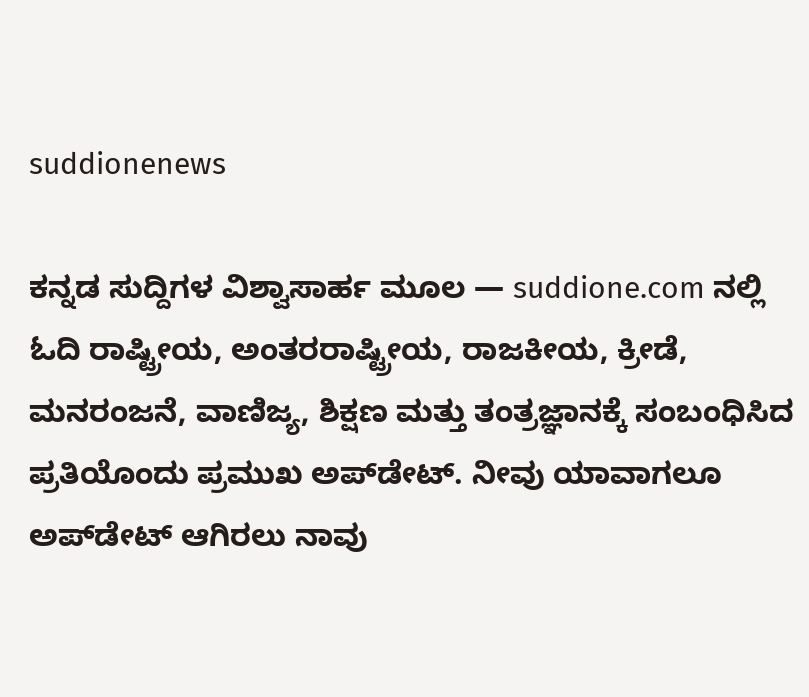suddionenews

ಕನ್ನಡ ಸುದ್ದಿಗಳ ವಿಶ್ವಾಸಾರ್ಹ ಮೂಲ — suddione.com ನಲ್ಲಿ ಓದಿ ರಾಷ್ಟ್ರೀಯ, ಅಂತರರಾಷ್ಟ್ರೀಯ, ರಾಜಕೀಯ, ಕ್ರೀಡೆ, ಮನರಂಜನೆ, ವಾಣಿಜ್ಯ, ಶಿಕ್ಷಣ ಮತ್ತು ತಂತ್ರಜ್ಞಾನಕ್ಕೆ ಸಂಬಂಧಿಸಿದ ಪ್ರತಿಯೊಂದು ಪ್ರಮುಖ ಅಪ್‌ಡೇಟ್. ನೀವು ಯಾವಾಗಲೂ ಅಪ್‌ಡೇಟ್ ಆಗಿರಲು ನಾವು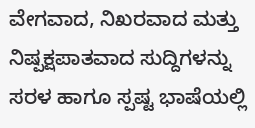ವೇಗವಾದ, ನಿಖರವಾದ ಮತ್ತು ನಿಷ್ಪಕ್ಷಪಾತವಾದ ಸುದ್ದಿಗಳನ್ನು ಸರಳ ಹಾಗೂ ಸ್ಪಷ್ಟ ಭಾಷೆಯಲ್ಲಿ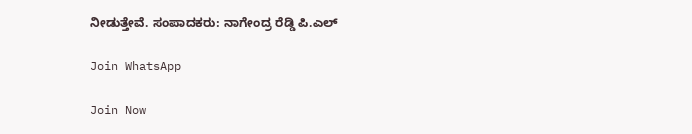ನೀಡುತ್ತೇವೆ. ಸಂಪಾದಕರು: ನಾಗೇಂದ್ರ ರೆಡ್ಡಿ ಪಿ.ಎಲ್

Join WhatsApp

Join Now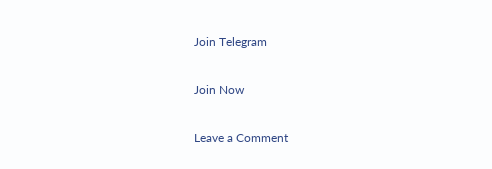Join Telegram

Join Now

Leave a Comment